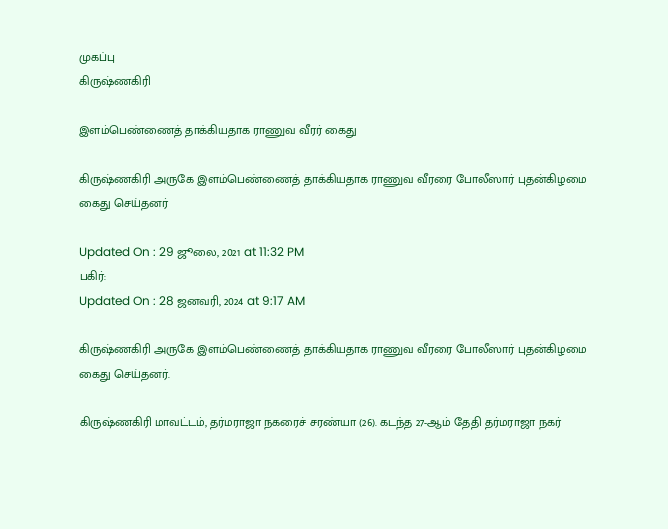முகப்பு
கிருஷ்ணகிரி

இளம்பெண்ணைத் தாக்கியதாக ராணுவ வீரர் கைது

கிருஷ்ணகிரி அருகே இளம்பெண்ணைத் தாக்கியதாக ராணுவ வீரரை போலீஸார் புதன்கிழமை கைது செய்தனர்

Updated On : 29 ஜூலை, 2021 at 11:32 PM
பகிர்:
Updated On : 28 ஜனவரி, 2024 at 9:17 AM

கிருஷ்ணகிரி அருகே இளம்பெண்ணைத் தாக்கியதாக ராணுவ வீரரை போலீஸார் புதன்கிழமை கைது செய்தனர்.

கிருஷ்ணகிரி மாவட்டம், தர்மராஜா நகரைச் சரண்யா (26). கடந்த 27-ஆம் தேதி தர்மராஜா நகர்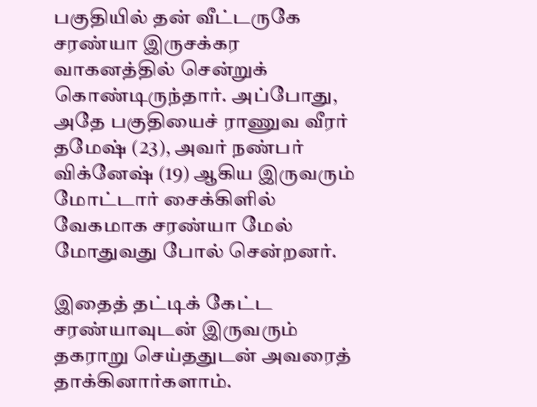பகுதியில் தன் வீட்டருகே சரண்யா இருசக்கர வாகனத்தில் சென்றுக் கொண்டிருந்தார். அப்போது, அதே பகுதியைச் ராணுவ வீரர் தமேஷ் (23), அவர் நண்பர் விக்னேஷ் (19) ஆகிய இருவரும் மோட்டார் சைக்கிளில் வேகமாக சரண்யா மேல் மோதுவது போல் சென்றனர்.

இதைத் தட்டிக் கேட்ட சரண்யாவுடன் இருவரும் தகராறு செய்ததுடன் அவரைத் தாக்கினார்களாம்.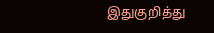இதுகுறித்து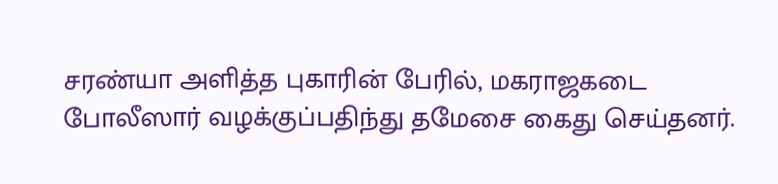சரண்யா அளித்த புகாரின் பேரில், மகராஜகடை போலீஸார் வழக்குப்பதிந்து தமேசை கைது செய்தனர்.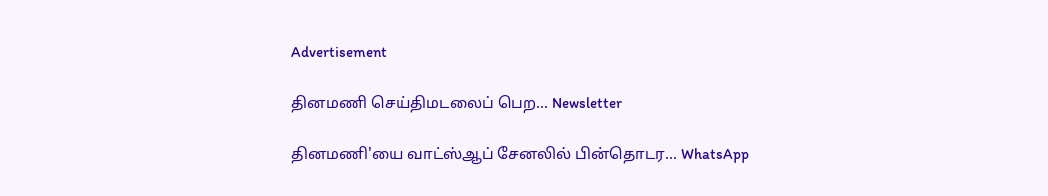Advertisement

தினமணி செய்திமடலைப் பெற... Newsletter

தினமணி'யை வாட்ஸ்ஆப் சேனலில் பின்தொடர... WhatsApp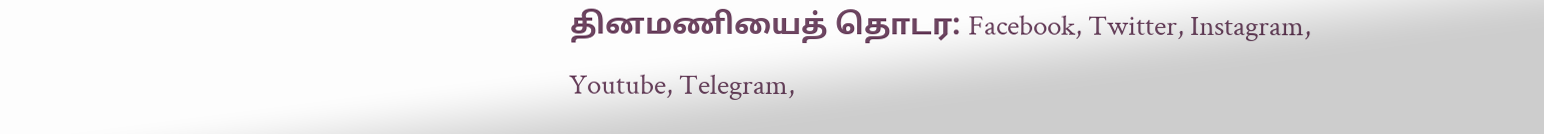தினமணியைத் தொடர: Facebook, Twitter, Instagram, Youtube, Telegram,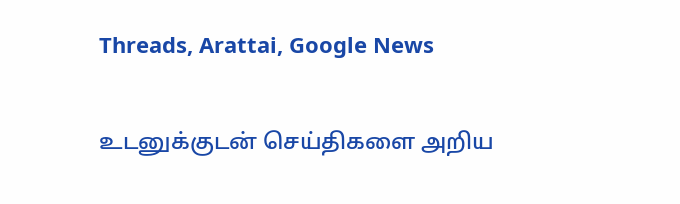Threads, Arattai, Google News

உடனுக்குடன் செய்திகளை அறிய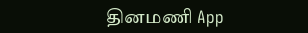தினமணி App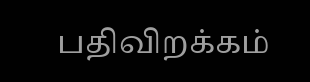பதிவிறக்கம்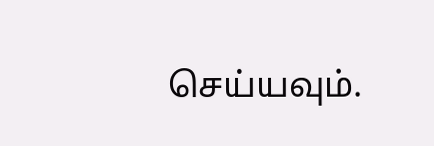செய்யவும்.